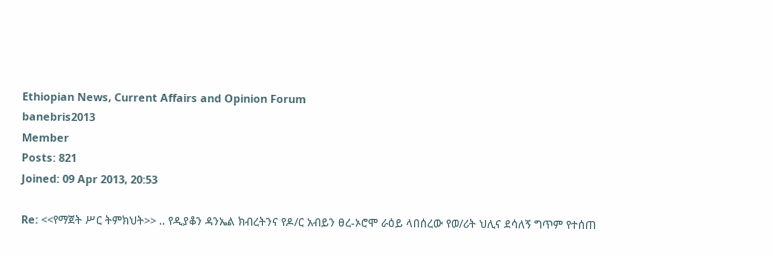Ethiopian News, Current Affairs and Opinion Forum
banebris2013
Member
Posts: 821
Joined: 09 Apr 2013, 20:53

Re: <<የማጀት ሥር ትምክህት>> .. የዲያቆን ዳንኤል ክብረትንና የዶ/ር አብይን ፀረ-ኦሮሞ ራዕይ ላበሰረው የወ/ሪት ህሊና ደሳለኝ ግጥም የተሰጠ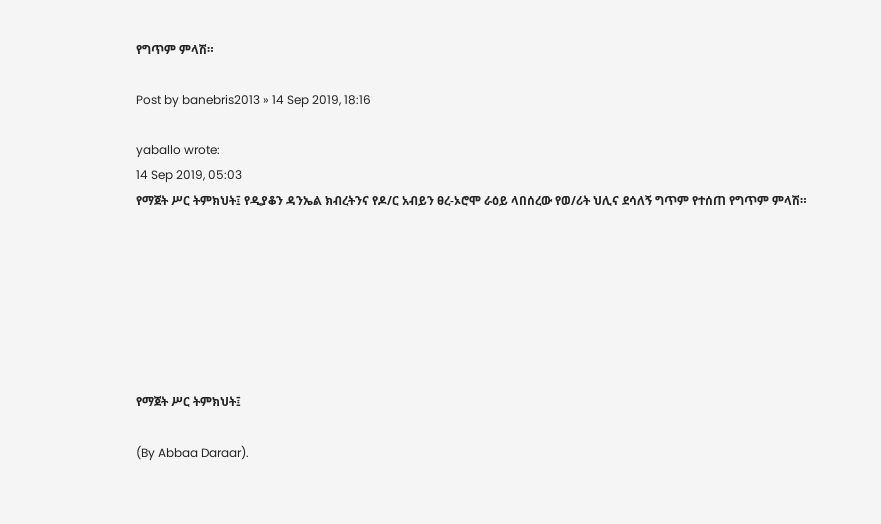የግጥም ምላሽ።

Post by banebris2013 » 14 Sep 2019, 18:16

yaballo wrote:
14 Sep 2019, 05:03
የማጀት ሥር ትምክህት፤ የዲያቆን ዳንኤል ክብረትንና የዶ/ር አብይን ፀረ-ኦሮሞ ራዕይ ላበሰረው የወ/ሪት ህሊና ደሳለኝ ግጥም የተሰጠ የግጥም ምላሽ።







የማጀት ሥር ትምክህት፤

(By Abbaa Daraar).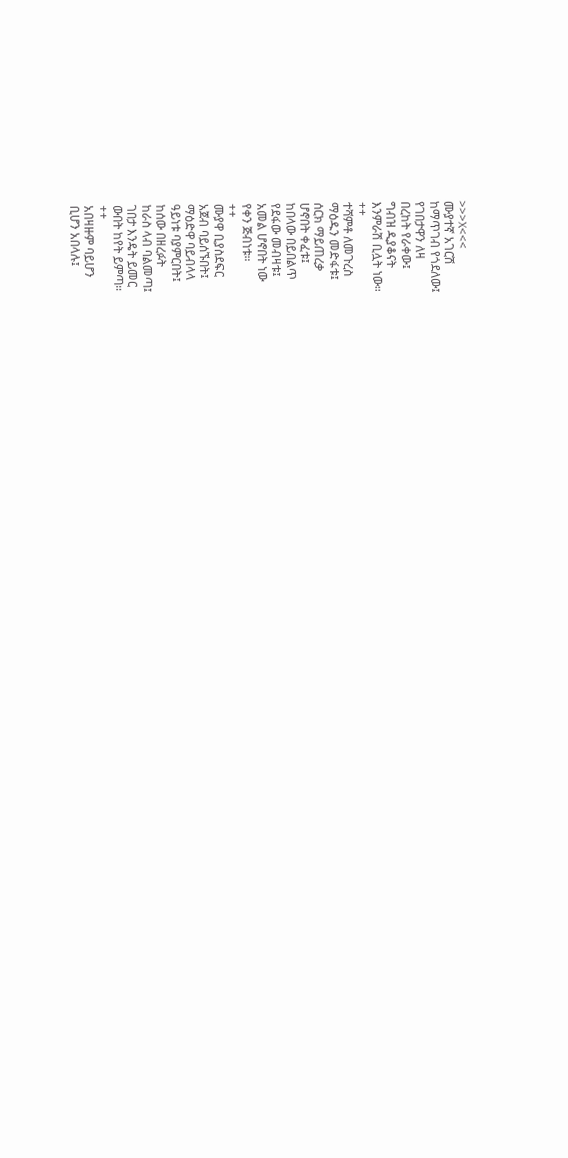>>>X<<<
ሙያተኛ አገርሽ
ከማጥገብ የጎደለው፤
የገበታዋን ለዛ
በረከት የራቀው፤
ግብዝ ዲያቆናት
እንምራሽ ቢሏት ነው።
++
ተሻምቶ ለመጉረስ
ማዕዱን መድፋቱ፤
ሰርክ ማይጠረቃ
ሆኖበት ቀፈቱ፤
ከበላው በይበልጥ
የደፋው መብዛቱ፤
አመል ሆኖበት ነው
የቀን ጅብነቱ።
++
ሙያዋ ቢያስደፍር
አጀብ ባይሰኙበት፤
ማዕድዋ ባይብላላ
ዓይነቱ ባያምርበት፤
ከሰው በዘረፉት
ከራስ ላብ ባልመጣ፤
ገበታ እንዴት ይመር
ውበት ከየት ይምጣ።
++
አበዛዙም ባይሆን
ቢሆን አበላሉ፤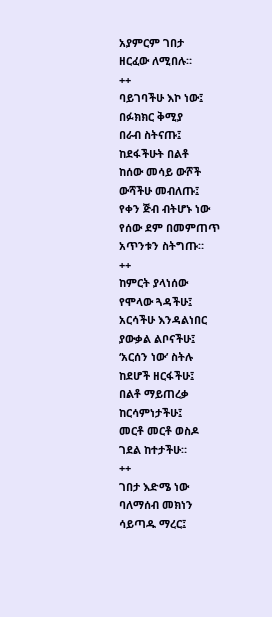አያምርም ገበታ
ዘርፈው ለሚበሉ።
++
ባይገባችሁ እኮ ነው፤
በፉክክር ቅሚያ
በራብ ስትናጡ፤
ከደፋችሁት በልቶ
ከሰው መሳይ ውሾች
ውሻችሁ መብለጡ፤
የቀን ጅብ ብትሆኑ ነው
የሰው ደም በመምጠጥ
አጥንቱን ስትግጡ።
++
ከምርት ያላነሰው
የሞላው ጓዳችሁ፤
አርሳችሁ እንዳልነበር
ያውቃል ልቦናችሁ፤
‘አርሰን ነው’ ስትሉ
ከደሆች ዘርፋችሁ፤
በልቶ ማይጠረቃ
ከርሳምነታችሁ፤
መርቶ መርቶ ወስዶ
ገደል ከተታችሁ።
++
ገበታ እድሜ ነው
ባለማሰብ መክነን
ሳይጣዱ ማረር፤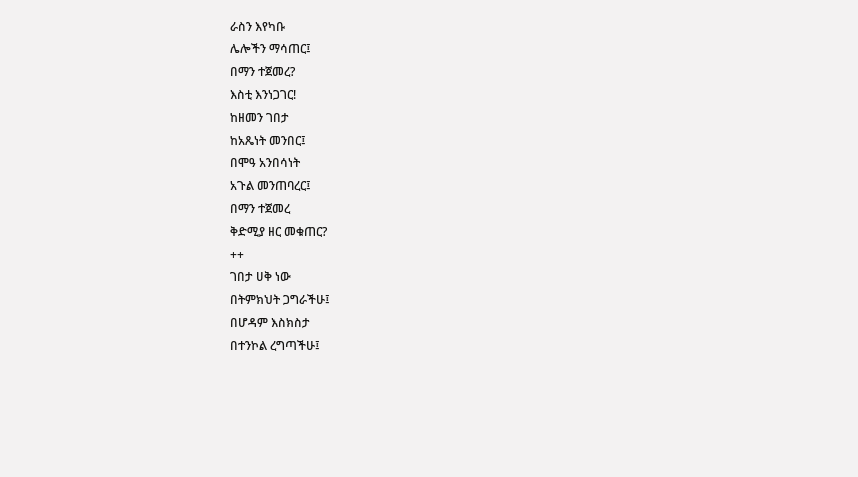ራስን እየካቡ
ሌሎችን ማሳጠር፤
በማን ተጀመረ?
እስቲ እንነጋገር!
ከዘመን ገበታ
ከአጼነት መንበር፤
በሞዓ አንበሳነት
አጉል መንጠባረር፤
በማን ተጀመረ
ቅድሚያ ዘር መቁጠር?
++
ገበታ ሀቅ ነው
በትምክህት ጋግራችሁ፤
በሆዳም እስክስታ
በተንኮል ረግጣችሁ፤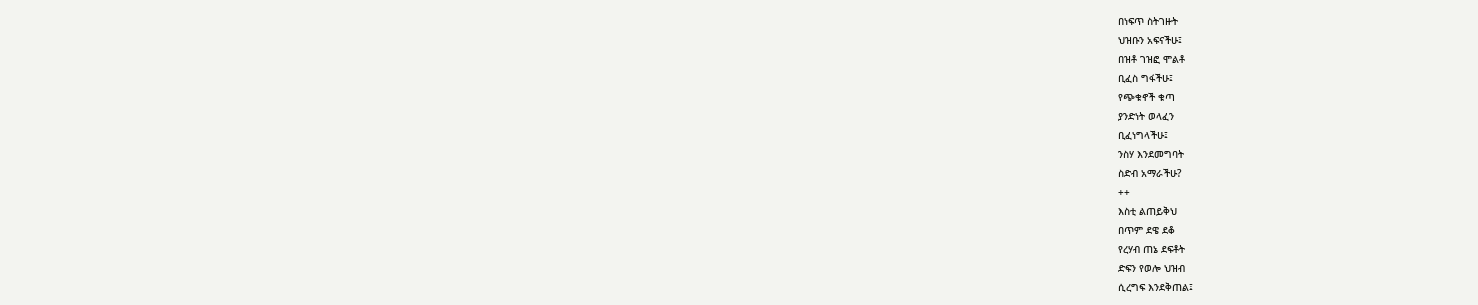በነፍጥ ስትገዙት
ህዝቡን አፍናችሁ፤
በዝቶ ገዝፎ ሞልቶ
ቢፈስ ግፋችሁ፤
የጭቁኖች ቁጣ
ያንድነት ወላፈን
ቢፈነግላችሁ፤
ንስሃ እንደመግባት
ስድብ አማራችሁ?
++
እስቲ ልጠይቅህ
በጥም ደዌ ደቆ
የረሃብ ጠኔ ደፍቶት
ድፍን የወሎ ህዝብ
ሲረግፍ እንደቅጠል፤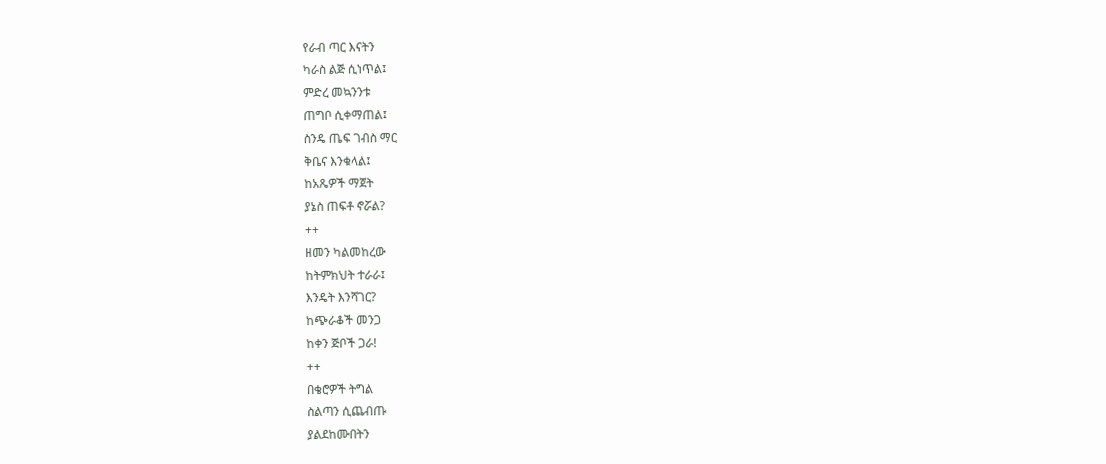የራብ ጣር እናትን
ካራስ ልጅ ሲነጥል፤
ምድረ መኳንንቱ
ጠግቦ ሲቀማጠል፤
ስንዴ ጤፍ ገብስ ማር
ቅቤና እንቁላል፤
ከአጼዎች ማጀት
ያኔስ ጠፍቶ ኖሯል?
++
ዘመን ካልመከረው
ከትምክህት ተራራ፤
እንዴት እንሻገር?
ከጭራቆች መንጋ
ከቀን ጅቦች ጋራ!
++
በቄሮዎች ትግል
ስልጣን ሲጨብጡ
ያልደከሙበትን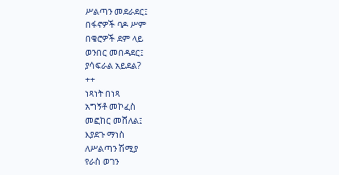ሥልጣን መደራደር፤
በፋኖዎች ባዶ ሥም
በቄሮዎች ደም ላይ
ወንበር መበዳደር፤
ያሳፍራል አይደል?
++
ነጻነት በነጻ
አግኝቶ መኮፈስ
መፎከር መሸለል፤
እያደጉ ማነስ
ለሥልጣን ሽሚያ
የራስ ወገን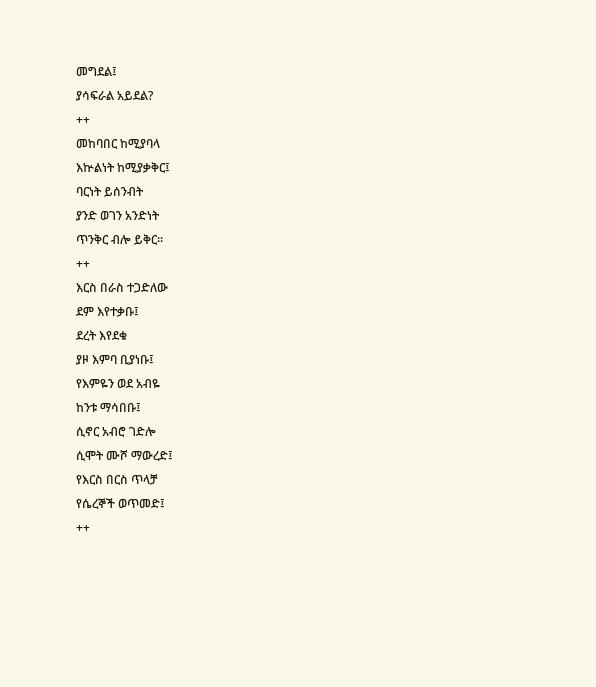መግደል፤
ያሳፍራል አይደል?
++
መከባበር ከሚያባላ
እኵልነት ከሚያቃቅር፤
ባርነት ይሰንብት
ያንድ ወገን አንድነት
ጥንቅር ብሎ ይቅር።
++
እርስ በራስ ተጋድለው
ደም እየተቃቡ፤
ደረት እየደቁ
ያዞ እምባ ቢያነቡ፤
የእምዬን ወደ አብዬ
ከንቱ ማሳበቡ፤
ሲኖር አብሮ ገድሎ
ሲሞት ሙሾ ማውረድ፤
የእርስ በርስ ጥላቻ
የሴረኞች ወጥመድ፤
++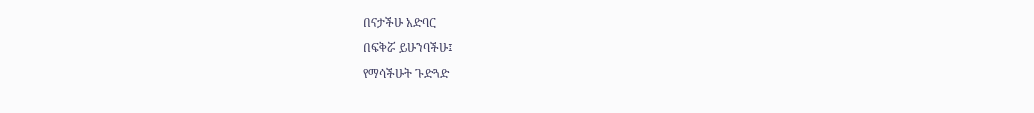በናታችሁ አድባር
በፍቅሯ ይሁንባችሁ፤
የማሳችሁት ጉድጓድ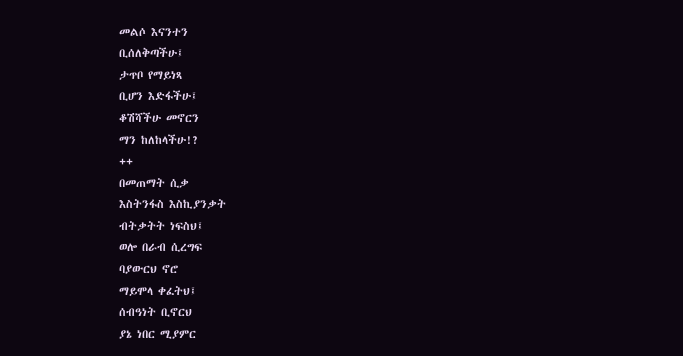መልሶ እናንተን
ቢሰለቅጣችሁ፤
ታጥቦ የማይነጻ
ቢሆን እድፋችሁ፤
ቆሽሻችሁ መኖርን
ማን ከለከላችሁ!?
++
በመጠማት ሲቃ
እስትንፋስ እስኪያንቃት
ብትቃትት ነፍስህ፤
ወሎ በራብ ሲረግፍ
ባያውርህ ኖሮ
ማይሞላ ቀፈትህ፤
ሰብዓነት ቢኖርህ
ያኔ ነበር ሚያምር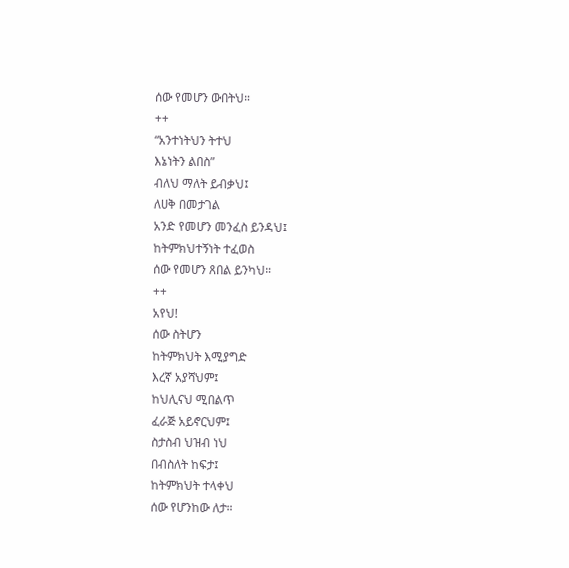ሰው የመሆን ውበትህ።
++
“አንተነትህን ትተህ
እኔነትን ልበስ”
ብለህ ማለት ይብቃህ፤
ለሀቅ በመታገል
አንድ የመሆን መንፈስ ይንዳህ፤
ከትምክህተኝነት ተፈወስ
ሰው የመሆን ጸበል ይንካህ።
++
አየህ!
ሰው ስትሆን
ከትምክህት እሚያግድ
እረኛ አያሻህም፤
ከህሊናህ ሚበልጥ
ፈራጅ አይኖርህም፤
ስታስብ ህዝብ ነህ
በብስለት ከፍታ፤
ከትምክህት ተላቀህ
ሰው የሆንከው ለታ።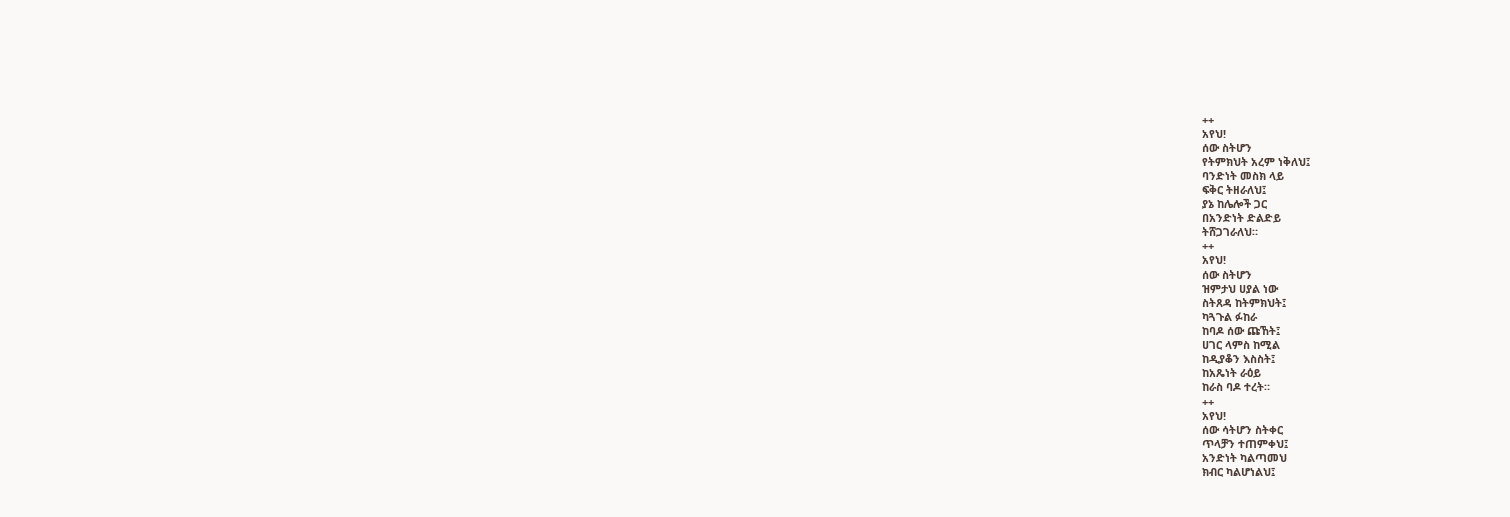++
አየህ!
ሰው ስትሆን
የትምክህት አረም ነቅለህ፤
ባንድነት መስክ ላይ
ፍቅር ትዘራለህ፤
ያኔ ከሌሎች ጋር
በአንድነት ድልድይ
ትሸጋገራለህ።
++
አየህ!
ሰው ስትሆን
ዝምታህ ሀያል ነው
ስትጸዳ ከትምክህት፤
ካጓጉል ፉከራ
ከባዶ ሰው ጩኸት፤
ሀገር ላምስ ከሚል
ከዲያቆን እስስት፤
ከአጼነት ራዕይ
ከራስ ባዶ ተረት።
++
አየህ!
ሰው ሳትሆን ስትቀር
ጥላቻን ተጠምቀህ፤
አንድነት ካልጣመህ
ክብር ካልሆነልህ፤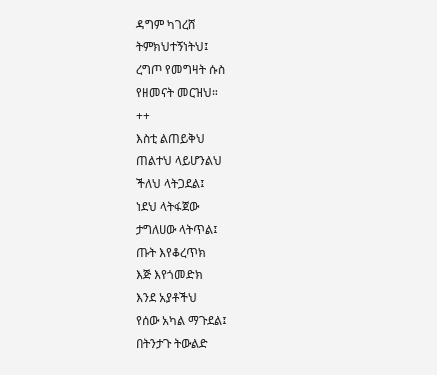ዳግም ካገረሸ
ትምክህተኝነትህ፤
ረግጦ የመግዛት ሱስ
የዘመናት መርዝህ።
++
እስቲ ልጠይቅህ
ጠልተህ ላይሆንልህ
ችለህ ላትጋደል፤
ነደህ ላትፋጀው
ታግለሀው ላትጥል፤
ጡት እየቆረጥክ
እጅ እየጎመድክ
እንደ አያቶችህ
የሰው አካል ማጉደል፤
በትንታጉ ትውልድ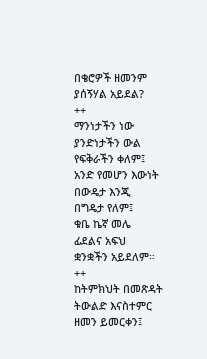በቄሮዎች ዘመንም
ያሰኝሃል አይደል?
++
ማንነታችን ነው
ያንድነታችን ውል
የፍቅራችን ቀለም፤
አንድ የመሆን እውነት
በውዴታ እንጂ
በግዴታ የለም፤
ቁቤ ኬኛ መሌ
ፊደልና አፍህ
ቋንቋችን አይደለም።
++
ከትምክህት በመጽዳት
ትውልድ እናስተምር
ዘመን ይመርቀን፤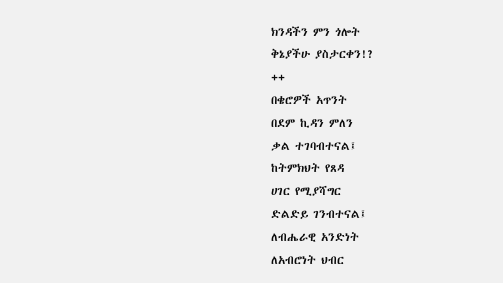ክንዳችን ምን ጎሎት
ቅኔያችሁ ያስታርቀን!?
++
በቄሮዎች አጥንት
በደም ኪዳን ምለን
ቃል ተገባብተናል፤
ከትምክህት የጸዳ
ሀገር የሚያሻግር
ድልድይ ገንብተናል፤
ለብሔራዊ አንድነት
ለአብሮነት ህብር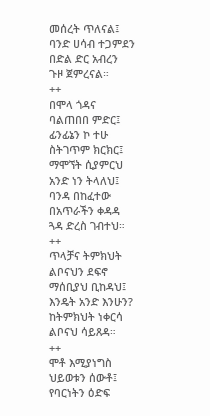መሰረት ጥለናል፤
ባንድ ሀሳብ ተጋምደን
በድል ድር አብረን
ጉዞ ጀምረናል።
++
በሞላ ጎዳና
ባልጠበበ ምድር፤
ፊንፊኔን ኮ ተሁ
ስትገጥም ክርክር፤
ማሞኘት ሲያምርህ
አንድ ነን ትላለህ፤
ባንዳ በከፈተው
በአጥራችን ቀዳዳ
ጓዳ ድረስ ገብተህ።
++
ጥላቻና ትምክህት
ልቦናህን ደፍኖ
ማሰቢያህ ቢከዳህ፤
እንዴት አንድ እንሁን?
ከትምክህት ነቀርሳ
ልቦናህ ሳይጸዳ።
++
ሞቶ እሚያነግስ
ህይወቱን ሰውቶ፤
የባርነትን ዕድፍ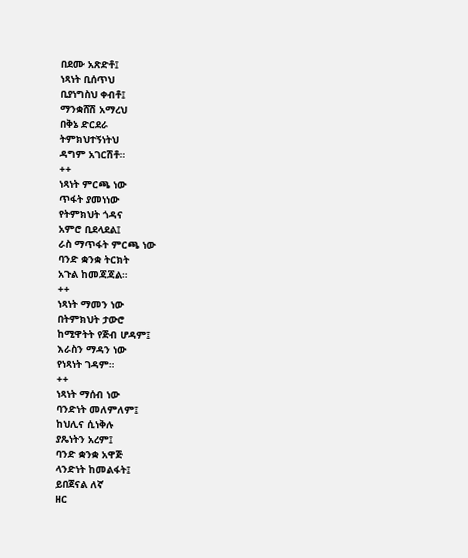በደሙ አጽድቶ፤
ነጻነት ቢሰጥህ
ቢያነግስህ ቀብቶ፤
ማንቋሸሽ አማረህ
በቅኔ ድርደራ
ትምክህተኝነትህ
ዳግም አገርሽቶ።
++
ነጻነት ምርጫ ነው
ጥፋት ያመነነው
የትምክህት ጎዳና
አምሮ ቢደላደል፤
ራስ ማጥፋት ምርጫ ነው
ባንድ ቋንቋ ትርክት
አጉል ከመጃጃል።
++
ነጻነት ማመን ነው
በትምክህት ታውሮ
ከሚዋትት የጅብ ሆዳም፤
እራስን ማዳን ነው
የነጻነት ገዳም።
++
ነጻነት ማሰብ ነው
ባንድነት መለምለም፤
ከህሊና ሲነቅሉ
ያጼነትን አረም፤
ባንድ ቋንቋ አዋጅ
ላንድነት ከመልፋት፤
ይበጀናል ለኛ
ዘር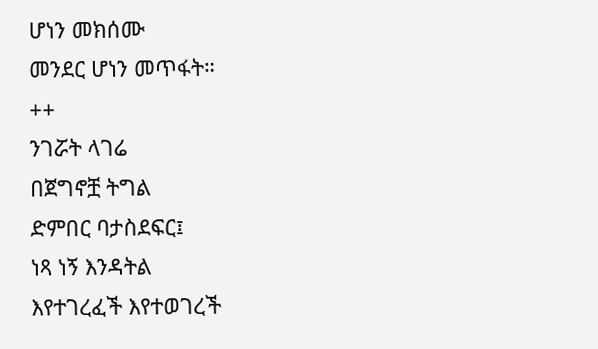ሆነን መክሰሙ
መንደር ሆነን መጥፋት።
++
ንገሯት ላገሬ
በጀግኖቿ ትግል
ድምበር ባታስደፍር፤
ነጻ ነኝ እንዳትል
እየተገረፈች እየተወገረች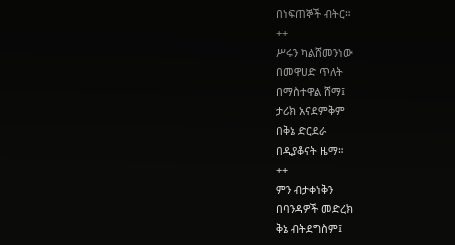በነፍጠኞች ብትር።
++
ሥሩን ካልሸመንነው
በመዋሀድ ጥለት
በማስተዋል ሸማ፤
ታሪክ አናደምቅም
በቅኔ ድርደራ
በዲያቆናት ዜማ።
++
ምን ብታቀነቅን
በባንዳዎች መድረክ
ቅኔ ብትደግስም፤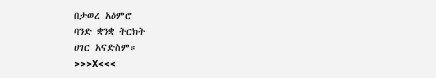በታወረ አዕምሮ
ባንድ ቋንቋ ትርክት
ሀገር አናድስም።
>>>X<<<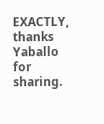EXACTLY, thanks Yaballo for sharing.